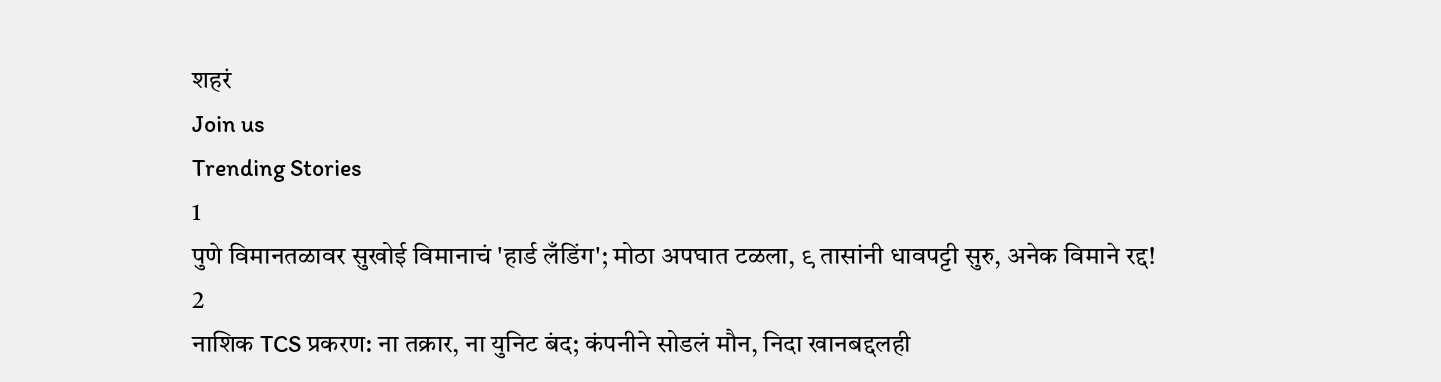शहरं
Join us
Trending Stories
1
पुणे विमानतळावर सुखोई विमानाचं 'हार्ड लँडिंग'; मोठा अपघात टळला, ९ तासांनी धावपट्टी सुरु, अनेक विमाने रद्द!
2
नाशिक TCS प्रकरण: ना तक्रार, ना युनिट बंद; कंपनीने सोडलं मौन, निदा खानबद्दलही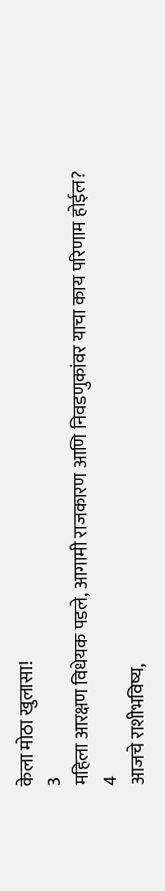केला मोठा खुलासा!
3
महिला आरक्षण विधेयक पडले, आगामी राजकारण आणि निवडणुकांवर याचा काय परिणाम होईल?
4
आजचे राशीभविष्य,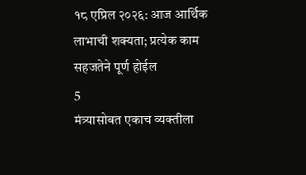१८ एप्रिल २०२६: आज आर्थिक लाभाची शक्यता; प्रत्येक काम सहजतेने पूर्ण होईल
5
मंत्र्यासोबत एकाच व्यक्तीला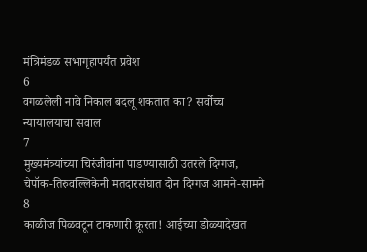मंत्रिमंडळ सभागृहापर्यंत प्रवेश
6
वगळलेली नावे निकाल बदलू शकतात का? सर्वोच्च न्यायालयाचा सवाल
7
मुख्यमंत्र्यांच्या चिरंजीवांना पाडण्यासाठी उतरले दिग्गज, चेपॉक-तिरुवल्लिकेनी मतदारसंघात दोन दिग्गज आमने-सामने
8
काळीज पिळवटून टाकणारी क्रूरता! आईच्या डोळ्यादेखत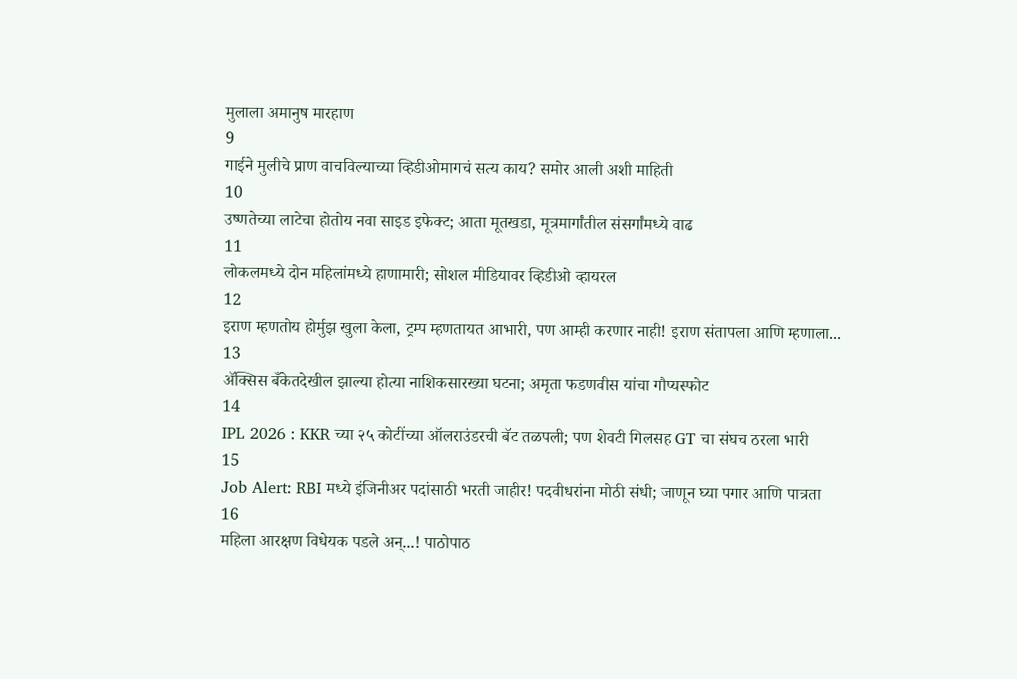मुलाला अमानुष मारहाण
9
गाईने मुलीचे प्राण वाचविल्याच्या व्हिडीओमागचं सत्य काय? समोर आली अशी माहिती
10
उष्णतेच्या लाटेचा होतोय नवा साइड इफेक्ट; आता मूतखडा, मूत्रमार्गांतील संसर्गांमध्ये वाढ
11
लोकलमध्ये दोन महिलांमध्ये हाणामारी; सोशल मीडियावर व्हिडीओ व्हायरल
12
इराण म्हणतोय होर्मुझ खुला केला, ट्रम्प म्हणतायत आभारी, पण आम्ही करणार नाही! इराण संतापला आणि म्हणाला...
13
ॲक्सिस बँकेतदेखील झाल्या होत्या नाशिकसारख्या घटना; अमृता फडणवीस यांचा गौप्यस्फोट
14
IPL 2026 : KKR च्या २५ कोटींच्या ऑलराउंडरची बॅट तळपली; पण शेवटी गिलसह GT चा संघच ठरला भारी
15
Job Alert: RBI मध्ये इंजिनीअर पदांसाठी भरती जाहीर! पदवीधरांना मोठी संधी; जाणून घ्या पगार आणि पात्रता
16
महिला आरक्षण विधेयक पडले अन्...! पाठोपाठ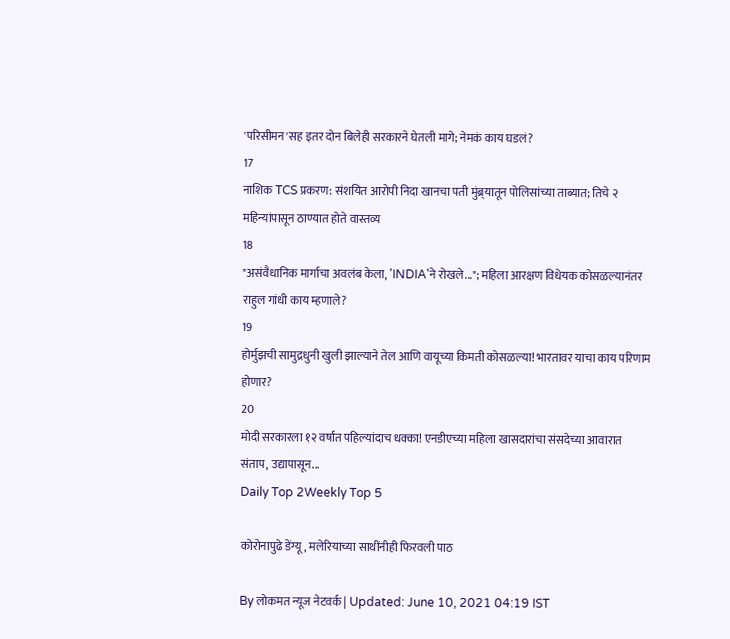'परिसीमन'सह इतर दोन बिलेही सरकारने घेतली मागे; नेमकं काय घडलं?
17
नाशिक TCS प्रकरण: संशयित आरोपी निदा खानचा पती मुंब्र्यातून पोलिसांच्या ताब्यात; तिचे २ महिन्यांपासून ठाण्यात होते वास्तव्य
18
"असंवैधानिक मार्गाचा अवलंब केला, 'INDIA'ने रोखले..."; महिला आरक्षण विधेयक कोसळल्यानंतर राहुल गांधी काय म्हणाले?
19
होर्मुझची सामुद्रधुनी खुली झाल्याने तेल आणि वायूच्या किमती कोसळल्या! भारतावर याचा काय परिणाम होणार?
20
मोदी सरकारला १२ वर्षांत पहिल्यांदाच धक्का! एनडीएच्या महिला खासदारांचा संसदेच्या आवारात संताप, उद्यापासून...
Daily Top 2Weekly Top 5

कोरोनापुढे डेंग्यू, मलेरियाच्या साथींनीही फिरवली पाठ

By लोकमत न्यूज नेटवर्क | Updated: June 10, 2021 04:19 IST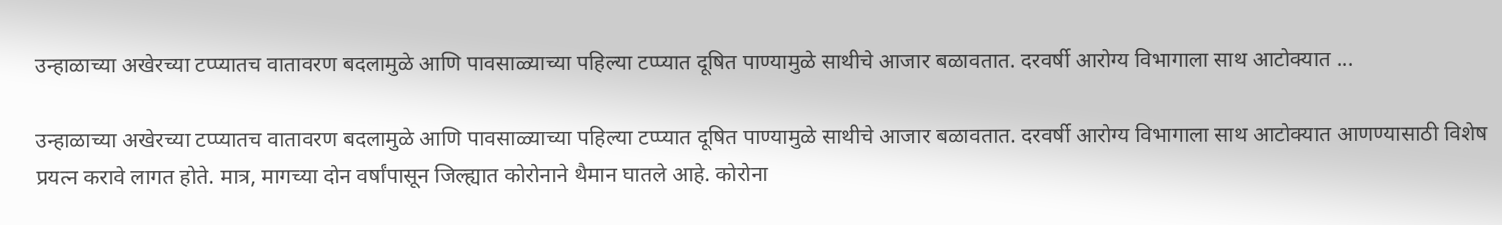उन्हाळाच्या अखेरच्या टप्प्यातच वातावरण बदलामुळे आणि पावसाळ्याच्या पहिल्या टप्प्यात दूषित पाण्यामुळे साथीचे आजार बळावतात. दरवर्षी आरोग्य विभागाला साथ आटोक्यात ...

उन्हाळाच्या अखेरच्या टप्प्यातच वातावरण बदलामुळे आणि पावसाळ्याच्या पहिल्या टप्प्यात दूषित पाण्यामुळे साथीचे आजार बळावतात. दरवर्षी आरोग्य विभागाला साथ आटोक्यात आणण्यासाठी विशेष प्रयत्न करावे लागत होते. मात्र, मागच्या दोन वर्षांपासून जिल्ह्यात कोरोनाने थैमान घातले आहे. कोरोना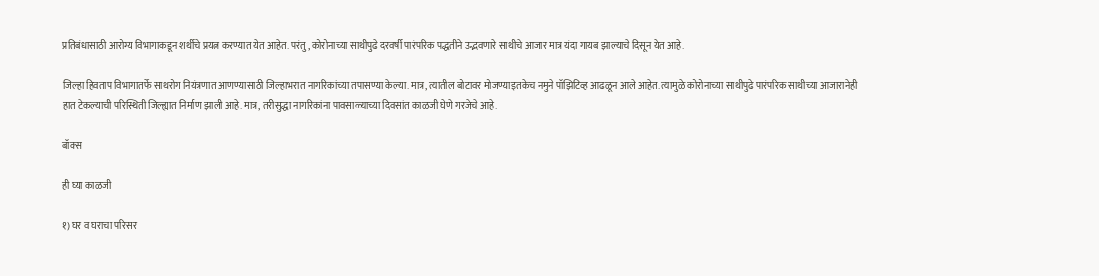प्रतिबंधासाठी आरोग्य विभागाकडून शर्थीचे प्रयत्न करण्यात येत आहेत. परंतु, कोरोनाच्या साथीपुढे दरवर्षी पारंपरिक पद्धतीने उद्भवणारे साथीचे आजार मात्र यंदा गायब झाल्याचे दिसून येत आहे.

जिल्हा हिवताप विभागातर्फे साथरोग नियंत्रणात आणण्यासाठी जिल्हाभरात नागरिकांच्या तपासण्या केल्या. मात्र, त्यातील बोटावर मोजण्याइतकेच नमुने पॉझिटिव्ह आढळून आले आहेत. त्यामुळे कोरोनाच्या साथीपुढे पारंपरिक साथीच्या आजारानेही हात टेकल्याची परिस्थिती जिल्ह्यात निर्माण झाली आहे. मात्र, तरीसुद्धा नागरिकांना पावसाळ्याच्या दिवसांत काळजी घेणे गरजेचे आहे.

बॉक्स

ही घ्या काळजी

१) घर व घराचा परिसर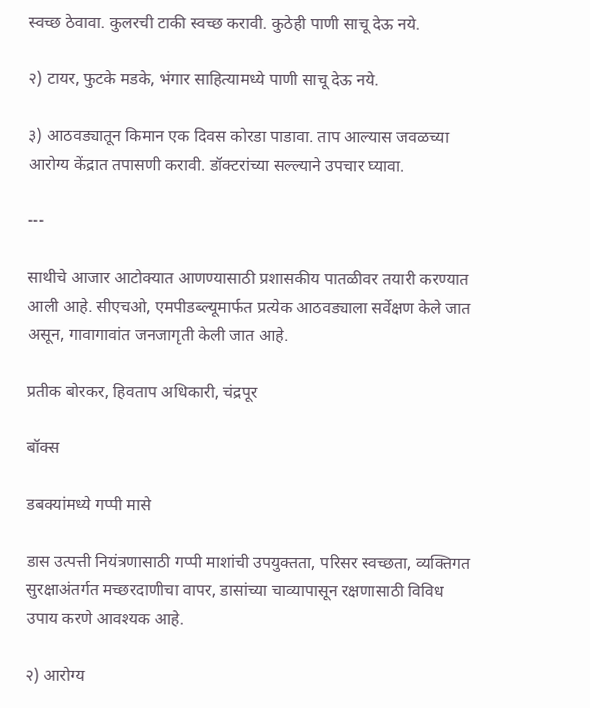स्वच्छ ठेवावा. कुलरची टाकी स्वच्छ करावी. कुठेही पाणी साचू देऊ नये.

२) टायर, फुटके मडके, भंगार साहित्यामध्ये पाणी साचू देऊ नये.

३) आठवड्यातून किमान एक दिवस कोरडा पाडावा. ताप आल्यास जवळच्या आरोग्य केंद्रात तपासणी करावी. डॉक्टरांच्या सल्ल्याने उपचार घ्यावा.

---

साथीचे आजार आटोक्यात आणण्यासाठी प्रशासकीय पातळीवर तयारी करण्यात आली आहे. सीएचओ, एमपीडब्ल्यूमार्फत प्रत्येक आठवड्याला सर्वेक्षण केले जात असून, गावागावांत जनजागृती केली जात आहे.

प्रतीक बोरकर, हिवताप अधिकारी, चंद्रपूर

बॉक्स

डबक्यांमध्ये गप्पी मासे

डास उत्पत्ती नियंत्रणासाठी गप्पी माशांची उपयुक्तता, परिसर स्वच्छता, व्यक्तिगत सुरक्षाअंतर्गत मच्छरदाणीचा वापर, डासांच्या चाव्यापासून रक्षणासाठी विविध उपाय करणे आवश्यक आहे.

२) आरोग्य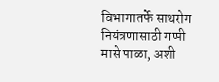विभागातर्फे साथरोग नियंत्रणासाठी गप्पी मासे पाळा, अशी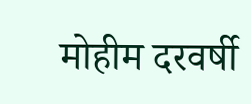मोहीम दरवर्षी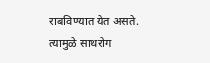राबविण्यात येत असते. त्यामुळे साथरोग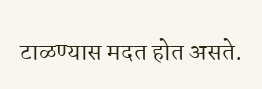टाळण्यास मदत होत असते.